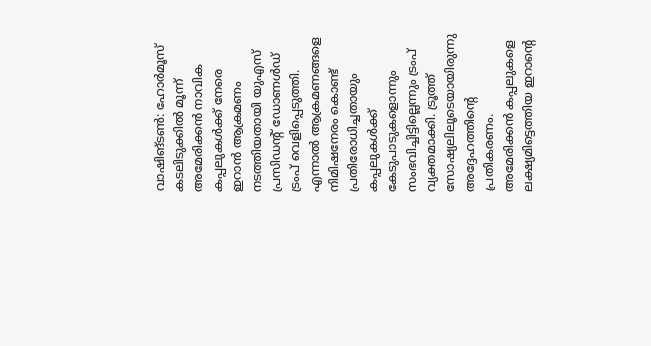വാഷിങ്ടൺ: ഹോർമൂസ് കടലിടുക്കിൽ മൂന്ന് അമേരിക്കൻ നാവിക കപ്പലുകൾക്ക് നേരെ ഇറാൻ ആക്രമണം നടത്തിയതായി യുഎസ് പ്രസിഡന്റ് ഡോണൾഡ് ട്രംപ് വെളിപ്പെടുത്തി. എന്നാൽ ആക്രമണങ്ങളെ നിമിഷനേരം കൊണ്ട് പ്രതിരോധിച്ചതായും കപ്പലുകൾക്ക് കേടുപാടുകളൊന്നും സംഭവിച്ചിട്ടില്ലെന്നും ട്രംപ് വ്യക്തമാക്കി. ട്രൂത്ത് സോഷ്യലിലൂടെയായിരുന്നു അദ്ദേഹത്തിന്റെ പ്രതികരണം. അമേരിക്കൻ കപ്പലുകളെ ലക്ഷ്യമിട്ടെത്തിയ ഇറാന്റെ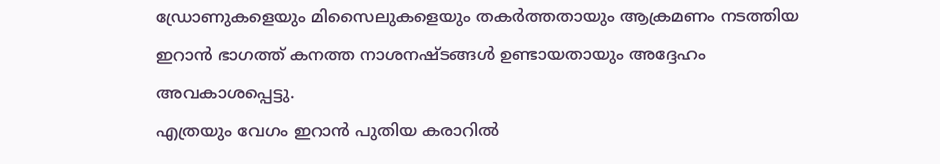ഡ്രോണുകളെയും മിസൈലുകളെയും തകർത്തതായും ആക്രമണം നടത്തിയ ഇറാൻ ഭാഗത്ത് കനത്ത നാശനഷ്ടങ്ങൾ ഉണ്ടായതായും അദ്ദേഹം അവകാശപ്പെട്ടു.
എത്രയും വേഗം ഇറാൻ പുതിയ കരാറിൽ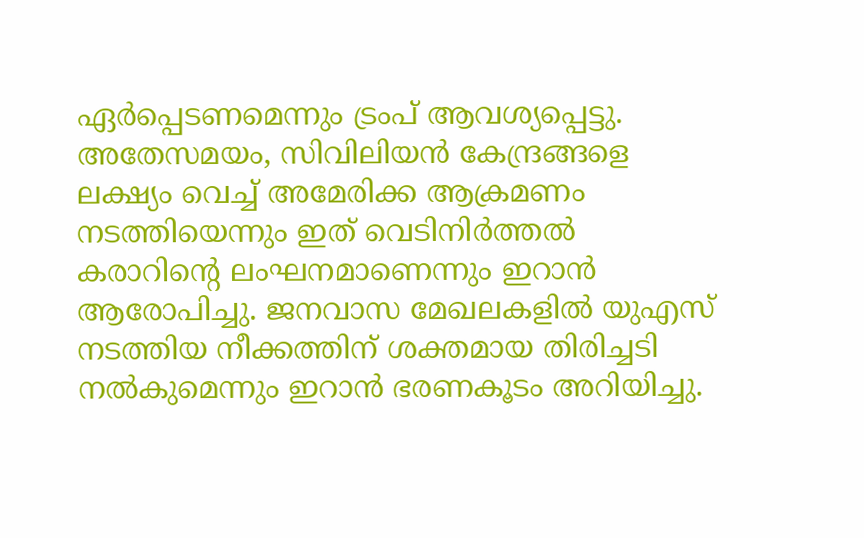ഏർപ്പെടണമെന്നും ട്രംപ് ആവശ്യപ്പെട്ടു. അതേസമയം, സിവിലിയൻ കേന്ദ്രങ്ങളെ ലക്ഷ്യം വെച്ച് അമേരിക്ക ആക്രമണം നടത്തിയെന്നും ഇത് വെടിനിർത്തൽ കരാറിന്റെ ലംഘനമാണെന്നും ഇറാൻ ആരോപിച്ചു. ജനവാസ മേഖലകളിൽ യുഎസ് നടത്തിയ നീക്കത്തിന് ശക്തമായ തിരിച്ചടി നൽകുമെന്നും ഇറാൻ ഭരണകൂടം അറിയിച്ചു.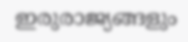ഇരുരാജ്യങ്ങളും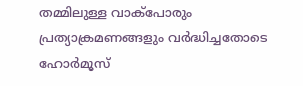തമ്മിലുള്ള വാക്പോരും പ്രത്യാക്രമണങ്ങളും വർദ്ധിച്ചതോടെ ഹോർമൂസ്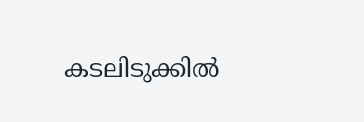കടലിടുക്കിൽ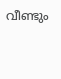വീണ്ടും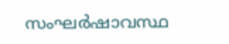സംഘർഷാവസ്ഥ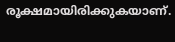രൂക്ഷമായിരിക്കുകയാണ്.